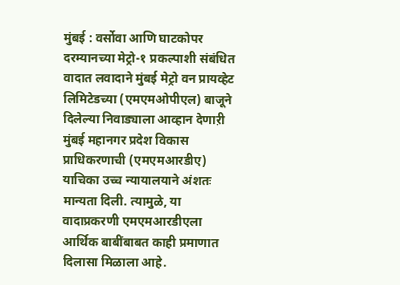मुंबई : वर्सोवा आणि घाटकोपर दरम्यानच्या मेट्रो-१ प्रकल्पाशी संबंधित वादात लवादाने मुंबई मेट्रो वन प्रायव्हेट लिमिटेडच्या (एमएमओपीएल) बाजूने दिलेल्या निवाड्याला आव्हान देणाऱी मुंबई महानगर प्रदेश विकास प्राधिकरणाची (एमएमआरडीए) याचिका उच्च न्यायालयाने अंशतः मान्यता दिली. त्यामुळे, या वादाप्रकरणी एमएमआरडीएला आर्थिक बाबींबाबत काही प्रमाणात दिलासा मिळाला आहे.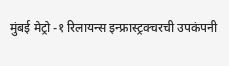मुंबई मेट्रो -१ रिलायन्स इन्फ्रास्ट्रक्चरची उपकंपनी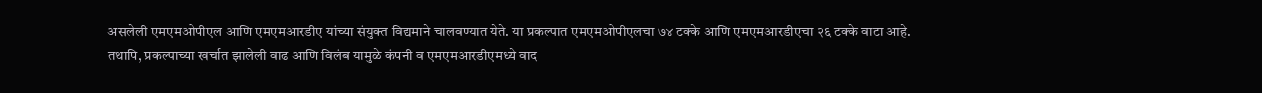असलेली एमएमओपीएल आणि एमएमआरडीए यांच्या संयुक्त विद्यमाने चालवण्यात येते. या प्रकल्पात एमएमओपीएलचा ७४ टक्के आणि एमएमआरडीएचा २६ टक्के वाटा आहे. तथापि, प्रकल्पाच्या खर्चात झालेली वाढ आणि विलंब यामुळे कंपनी व एमएमआरडीएमध्ये वाद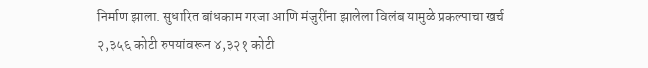निर्माण झाला. सुधारित बांधकाम गरजा आणि मंजुरींना झालेला विलंब यामुळे प्रकल्पाचा खर्च २,३५६ कोटी रुपयांवरून ४,३२१ कोटी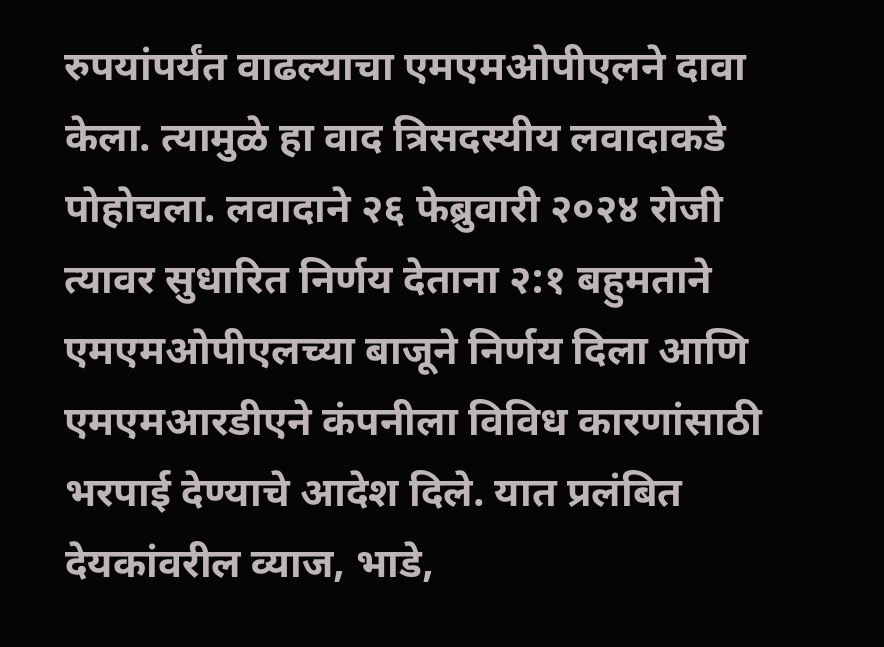रुपयांपर्यंत वाढल्याचा एमएमओपीएलने दावा केला. त्यामुळे हा वाद त्रिसदस्यीय लवादाकडे पोहोचला. लवादाने २६ फेब्रुवारी २०२४ रोजी त्यावर सुधारित निर्णय देताना २:१ बहुमताने एमएमओपीएलच्या बाजूने निर्णय दिला आणि एमएमआरडीएने कंपनीला विविध कारणांसाठी भरपाई देण्याचे आदेश दिले. यात प्रलंबित देयकांवरील व्याज, भाडे,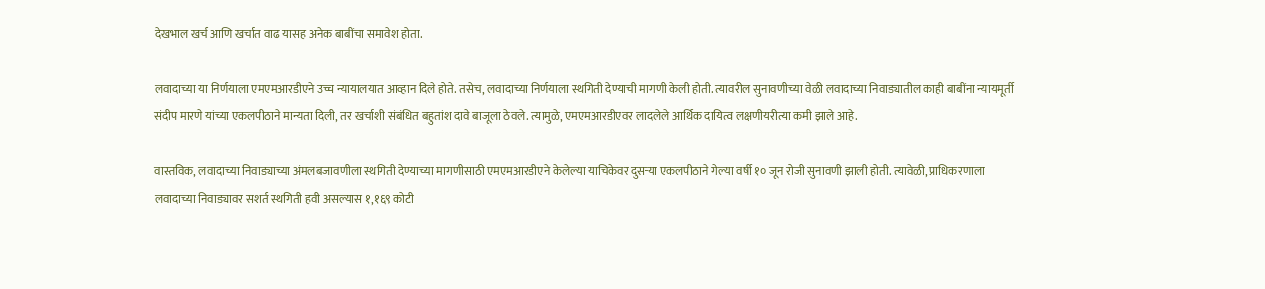देखभाल खर्च आणि खर्चात वाढ यासह अनेक बाबींचा समावेश होता.

लवादाच्या या निर्णयाला एमएमआरडीएने उच्च न्यायालयात आव्हान दिले होते. तसेच, लवादाच्या निर्णयाला स्थगिती देण्याची मागणी केली होती. त्यावरील सुनावणीच्या वेळी लवादाच्या निवाड्यातील काही बाबींना न्यायमूर्ती संदीप मारणे यांच्या एकलपीठाने मान्यता दिली, तर खर्चाशी संबंधित बहुतांश दावे बाजूला ठेवले. त्यामुळे, एमएमआरडीएवर लादलेले आर्थिक दायित्व लक्षणीयरीत्या कमी झाले आहे.

वास्तविक, लवादाच्या निवाड्याच्या अंमलबजावणीला स्थगिती देण्याच्या मागणीसाठी एमएमआरडीएने केलेल्या याचिकेवर दुसऱ्या एकलपीठाने गेल्या वर्षी १० जून रोजी सुनावणी झाली होती. त्यावेळी, प्राधिकरणाला लवादाच्या निवाड्यावर सशर्त स्थगिती हवी असल्यास १,१६९ कोटी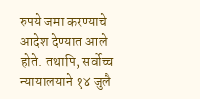रुपये जमा करण्याचे आदेश देण्यात आले होते. तथापि, सर्वोच्च न्यायालयाने १४ जुलै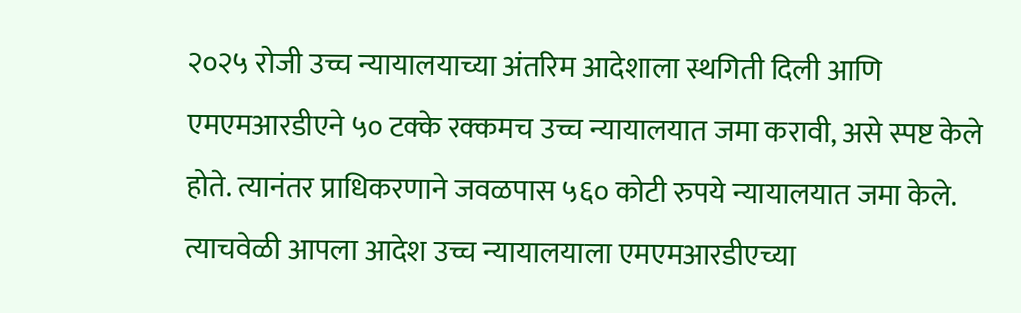२०२५ रोजी उच्च न्यायालयाच्या अंतरिम आदेशाला स्थगिती दिली आणि एमएमआरडीएने ५० टक्के रक्कमच उच्च न्यायालयात जमा करावी, असे स्पष्ट केले होते. त्यानंतर प्राधिकरणाने जवळपास ५६० कोटी रुपये न्यायालयात जमा केले. त्याचवेळी आपला आदेश उच्च न्यायालयाला एमएमआरडीएच्या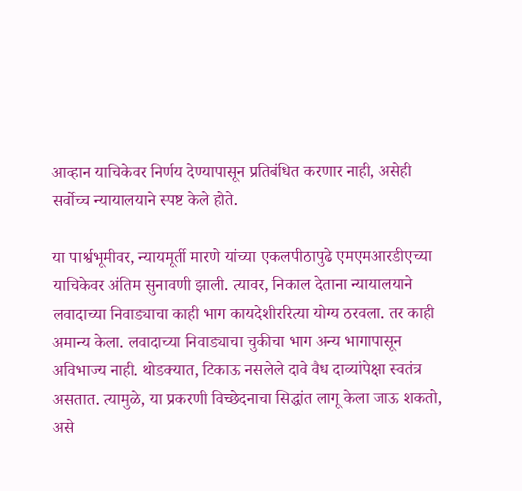आव्हान याचिकेवर निर्णय देण्यापासून प्रतिबंधित करणार नाही, असेही सर्वोच्च न्यायालयाने स्पष्ट केले होते.

या पार्श्वभूमीवर, न्यायमूर्ती मारणे यांच्या एकलपीठापुढे एमएमआरडीएच्या याचिकेवर अंतिम सुनावणी झाली. त्यावर, निकाल देताना न्यायालयाने लवादाच्या निवाड्याचा काही भाग कायदेशीररित्या योग्य ठरवला. तर काही अमान्य केला. लवादाच्या निवाड्याचा चुकीचा भाग अन्य भागापासून अविभाज्य नाही. थोडक्यात, टिकाऊ नसलेले दावे वैध दाव्यांपेक्षा स्वतंत्र असतात. त्यामुळे, या प्रकरणी विच्छेदनाचा सिद्धांत लागू केला जाऊ शकतो, असे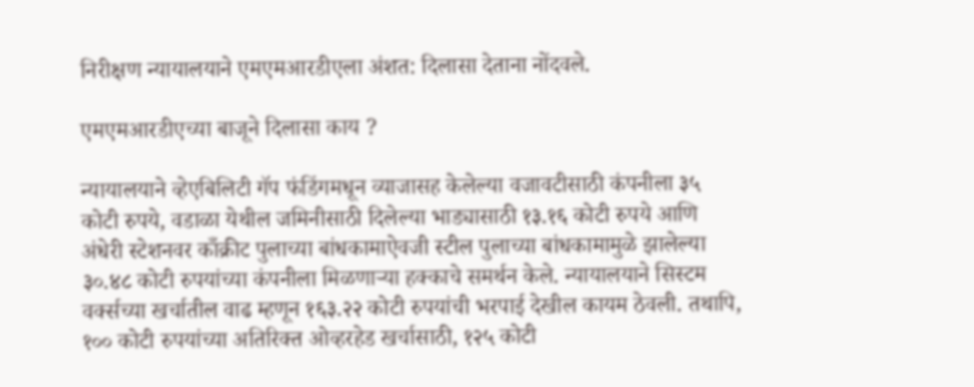निरीक्षण न्यायालयाने एमएमआरडीएला अंशत: दिलासा देताना नोंदवले.

एमएमआरडीएच्या बाजूने दिलासा काय ?

न्यायालयाने व्हेएबिलिटी गॅप फंडिंगमधून व्याजासह केलेल्या वजावटीसाठी कंपनीला ३५ कोटी रुपये, वडाळा येथील जमिनीसाठी दिलेल्या भाड्यासाठी १३.१६ कोटी रुपये आणि अंधेरी स्टेशनवर काँक्रीट पुलाच्या बांधकामाऐवजी स्टील पुलाच्या बांधकामामुळे झालेल्या ३०.४८ कोटी रुपयांच्या कंपनीला मिळणाऱ्या हक्काचे समर्थन केले. न्यायालयाने सिस्टम वर्क्सच्या खर्चातील वाढ म्हणून १६३.२२ कोटी रुपयांची भरपाई देखील कायम ठेवली. तथापि, १०० कोटी रुपयांच्या अतिरिक्त ओव्हरहेड खर्चासाठी, १२५ कोटी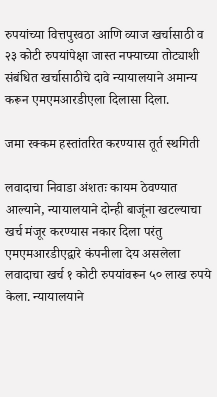रुपयांच्या वित्तपुरवठा आणि व्याज खर्चासाठी व २३ कोटी रुपयांपेक्षा जास्त नफ्याच्या तोट्याशी संबंधित खर्चासाठीचे दावे न्यायालयाने अमान्य करून एमएमआरडीएला दिलासा दिला.

जमा रक्कम हस्तांतरित करण्यास तूर्त स्थगिती

लवादाचा निवाडा अंशतः कायम ठेवण्यात आल्याने, न्यायालयाने दोन्ही बाजूंना खटल्याचा खर्च मंजूर करण्यास नकार दिला परंतु एमएमआरडीएद्वारे कंपनीला देय असलेला लवादाचा खर्च १ कोटी रुपयांवरून ५० लाख रुपये केला. न्यायालयाने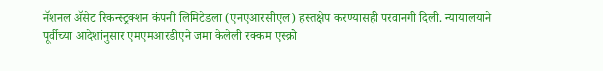नॅशनल ॲसेट रिकन्स्ट्रक्शन कंपनी लिमिटेडला (एनएआरसीएल) हस्तक्षेप करण्यासही परवानगी दिली. न्यायालयाने पूर्वीच्या आदेशांनुसार एमएमआरडीएने जमा केलेली रक्कम एस्क्रो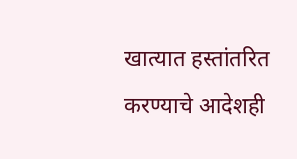खात्यात हस्तांतरित करण्याचे आदेशही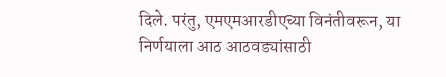दिले. परंतु, एमएमआरडीएच्या विनंतीवरून, या निर्णयाला आठ आठवड्यांसाठी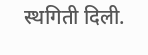स्थगिती दिली.